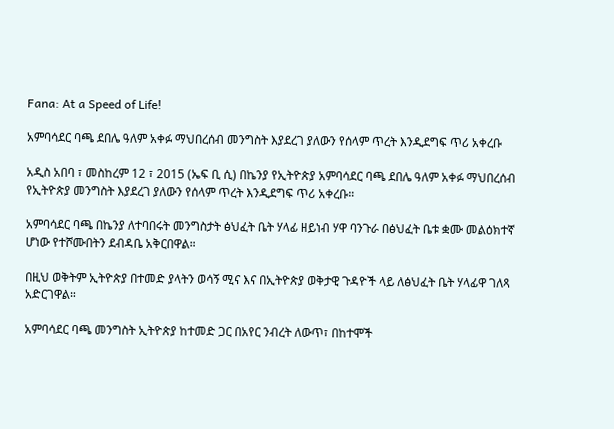Fana: At a Speed of Life!

አምባሳደር ባጫ ደበሌ ዓለም አቀፉ ማህበረሰብ መንግስት እያደረገ ያለውን የሰላም ጥረት እንዲደግፍ ጥሪ አቀረቡ

አዲስ አበባ ፣ መስከረም 12 ፣ 2015 (ኤፍ ቢ ሲ) በኬንያ የኢትዮጵያ አምባሳደር ባጫ ደበሌ ዓለም አቀፉ ማህበረሰብ የኢትዮጵያ መንግስት እያደረገ ያለውን የሰላም ጥረት እንዲደግፍ ጥሪ አቀረቡ።

አምባሳደር ባጫ በኬንያ ለተባበሩት መንግስታት ፅህፈት ቤት ሃላፊ ዘይነብ ሃዋ ባንጉራ በፅህፈት ቤቱ ቋሙ መልዕክተኛ ሆነው የተሾሙበትን ደብዳቤ አቅርበዋል።

በዚህ ወቅትም ኢትዮጵያ በተመድ ያላትን ወሳኝ ሚና እና በኢትዮጵያ ወቅታዊ ጉዳዮች ላይ ለፅህፈት ቤት ሃላፊዋ ገለጻ አድርገዋል።

አምባሳደር ባጫ መንግስት ኢትዮጵያ ከተመድ ጋር በአየር ንብረት ለውጥ፣ በከተሞች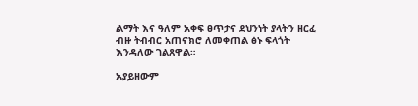ልማት እና ዓለም አቀፍ ፀጥታና ደህንነት ያላትን ዘርፈ ብዙ ትብብር አጠናክሮ ለመቀጠል ፅኑ ፍላጎት እንዳለው ገልጸዋል።

አያይዘውም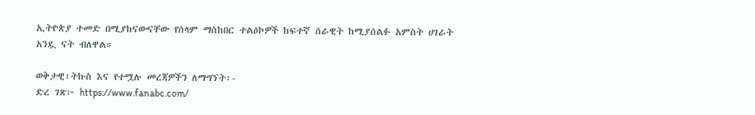ኢትዮጵያ ተመድ በሚያከናውናቸው የሰላም ማስከበር ተልዕኮዎች ከፍተኛ ሰራዊት ከሚያሰልፉ አምስት ሀገራት አንዷ ናት ብለዋል።

ወቅታዊ፣ትኩስ እና የተሟሉ መረጃዎችን ለማግኘት፡-
ድረ ገጽ፦ https://www.fanabc.com/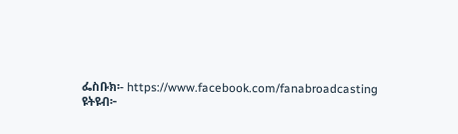ፌስቡክ፡- https://www.facebook.com/fanabroadcasting
ዩትዩብ፦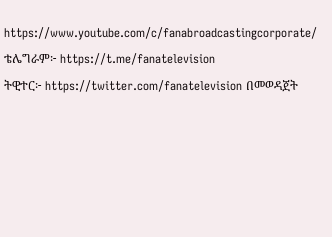https://www.youtube.com/c/fanabroadcastingcorporate/
ቴሌግራም፦ https://t.me/fanatelevision
ትዊተር፦ https://twitter.com/fanatelevision በመወዳጀት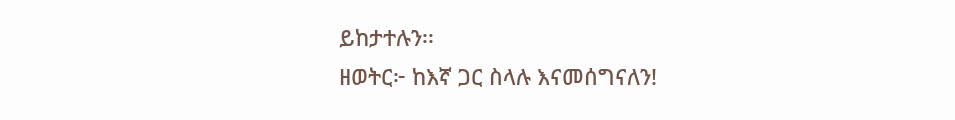ይከታተሉን፡፡
ዘወትር፦ ከእኛ ጋር ስላሉ እናመሰግናለን!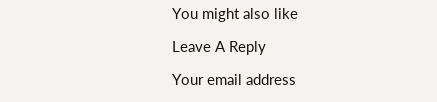You might also like

Leave A Reply

Your email address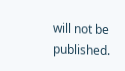will not be published.